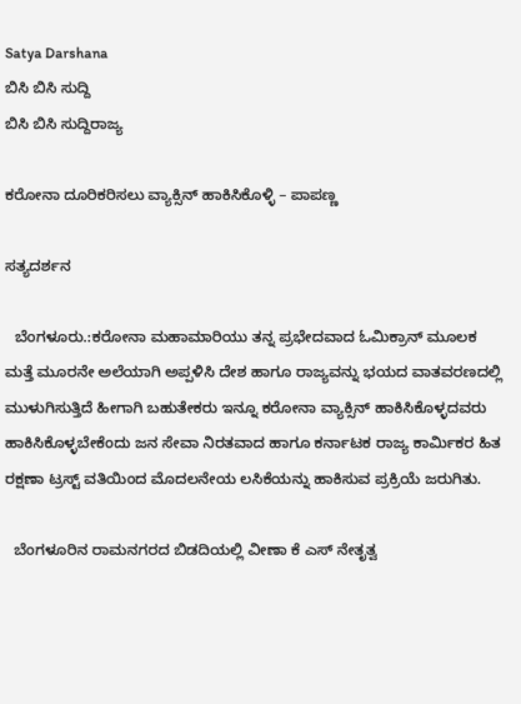Satya Darshana
ಬಿಸಿ ಬಿಸಿ ಸುದ್ದಿ
ಬಿಸಿ ಬಿಸಿ ಸುದ್ದಿರಾಜ್ಯ

ಕರೋನಾ ದೂರಿಕರಿಸಲು ವ್ಯಾಕ್ಸಿನ್ ಹಾಕಿಸಿಕೊಳ್ಳಿ – ಪಾಪಣ್ಣ

ಸತ್ಯದರ್ಶನ

  ಬೆಂಗಳೂರು.:ಕರೋನಾ ಮಹಾಮಾರಿಯು ತನ್ನ ಪ್ರಭೇದವಾದ ಓಮಿಕ್ರಾನ್ ಮೂಲಕ ಮತ್ತೆ ಮೂರನೇ ಅಲೆಯಾಗಿ ಅಪ್ಪಳಿಸಿ ದೇಶ ಹಾಗೂ ರಾಜ್ಯವನ್ನು ಭಯದ ವಾತವರಣದಲ್ಲಿ ಮುಳುಗಿಸುತ್ತಿದೆ ಹೀಗಾಗಿ ಬಹುತೇಕರು ಇನ್ನೂ ಕರೋನಾ ವ್ಯಾಕ್ಸಿನ್ ಹಾಕಿಸಿಕೊಳ್ಳದವರು ಹಾಕಿಸಿಕೊಳ್ಳಬೇಕೆಂದು ಜನ ಸೇವಾ ನಿರತವಾದ ಹಾಗೂ ಕರ್ನಾಟಕ ರಾಜ್ಯ ಕಾರ್ಮಿಕರ ಹಿತ ರಕ್ಷಣಾ ಟ್ರಸ್ಟ್ ವತಿಯಿಂದ ಮೊದಲನೇಯ ಲಸಿಕೆಯನ್ನು ಹಾಕಿಸುವ ಪ್ರಕ್ರಿಯೆ ಜರುಗಿತು.

  ಬೆಂಗಳೂರಿನ ರಾಮನಗರದ ಬಿಡದಿಯಲ್ಲಿ ವೀಣಾ ಕೆ ಎಸ್ ನೇತೃತ್ವ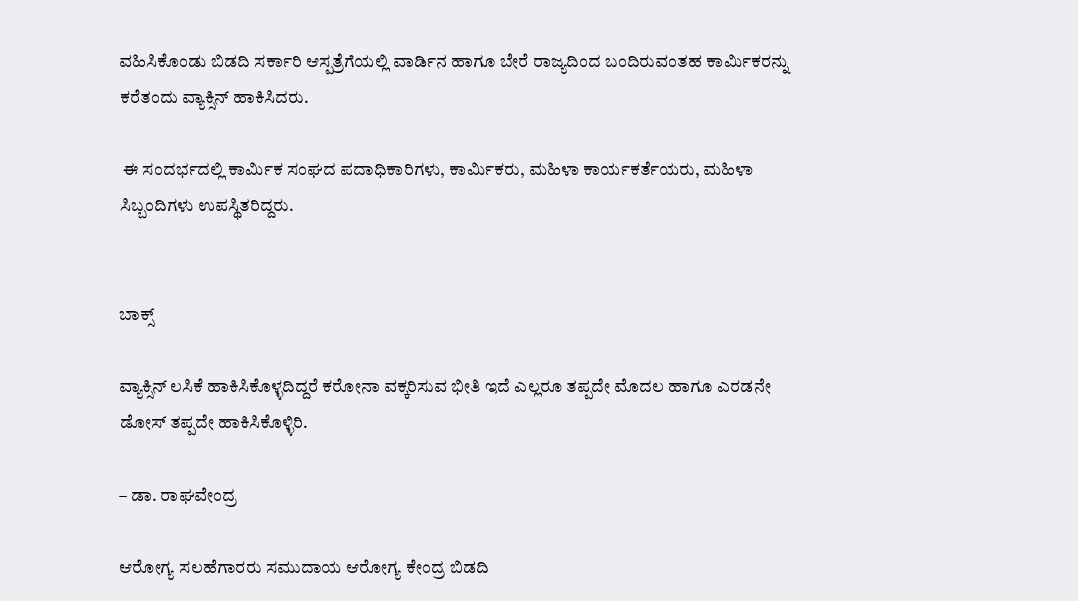ವಹಿಸಿಕೊಂಡು ಬಿಡದಿ ಸರ್ಕಾರಿ ಆಸ್ಪತ್ರೆಗೆಯಲ್ಲಿ ವಾರ್ಡಿನ ಹಾಗೂ ಬೇರೆ ರಾಜ್ಯದಿಂದ ಬಂದಿರುವಂತಹ ಕಾರ್ಮಿಕರನ್ನು ಕರೆತಂದು ವ್ಯಾಕ್ಸಿನ್ ಹಾಕಿಸಿದರು.

 ಈ ಸಂದರ್ಭದಲ್ಲಿ ಕಾರ್ಮಿಕ ಸಂಘದ ಪದಾಧಿಕಾರಿಗಳು, ಕಾರ್ಮಿಕರು, ಮಹಿಳಾ ಕಾರ್ಯಕರ್ತೆಯರು, ಮಹಿಳಾ ಸಿಬ್ಬಂದಿಗಳು ಉಪಸ್ಥಿತರಿದ್ದರು.


ಬಾಕ್ಸ್

ವ್ಯಾಕ್ಸಿನ್ ಲಸಿಕೆ ಹಾಕಿಸಿಕೊಳ್ಳದಿದ್ದರೆ ಕರೋನಾ ವಕ್ಕರಿಸುವ ಭೀತಿ ಇದೆ ಎಲ್ಲರೂ ತಪ್ಪದೇ ಮೊದಲ ಹಾಗೂ ಎರಡನೇ ಡೋಸ್ ತಪ್ಪದೇ ಹಾಕಿಸಿಕೊಳ್ಳಿರಿ.

– ಡಾ. ರಾಘವೇಂದ್ರ

ಆರೋಗ್ಯ ಸಲಹೆಗಾರರು ಸಮುದಾಯ ಆರೋಗ್ಯ ಕೇಂದ್ರ ಬಿಡದಿ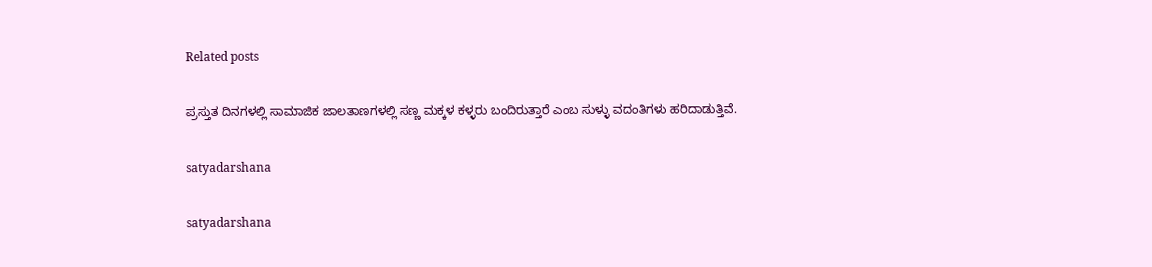Related posts

ಪ್ರಸ್ತುತ ದಿನಗಳಲ್ಲಿ ಸಾಮಾಜಿಕ ಜಾಲತಾಣಗಳಲ್ಲಿ ಸಣ್ಣ ಮಕ್ಕಳ ಕಳ್ಳರು ಬಂದಿರುತ್ತಾರೆ ಎಂಬ ಸುಳ್ಳು ವದಂತಿಗಳು ಹರಿದಾಡುತ್ತಿವೆ.

satyadarshana

satyadarshana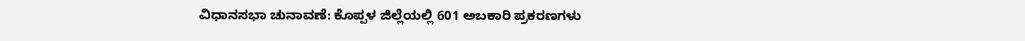ವಿಧಾನಸಭಾ ಚುನಾವಣೆ: ಕೊಪ್ಪಳ ಜಿಲ್ಲೆಯಲ್ಲಿ 601 ಅಬಕಾರಿ ಪ್ರಕರಣಗಳು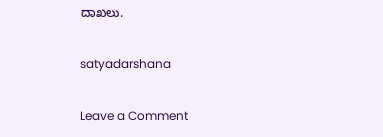ದಾಖಲು.

satyadarshana

Leave a Comment